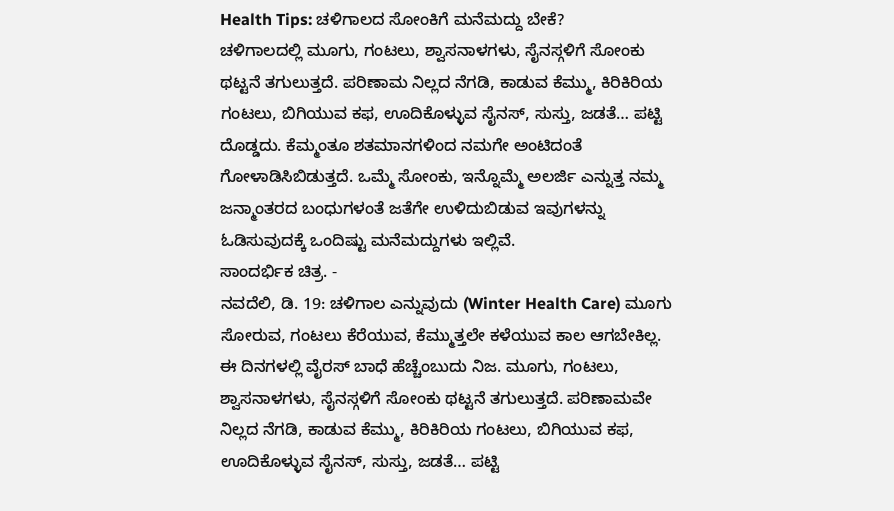Health Tips: ಚಳಿಗಾಲದ ಸೋಂಕಿಗೆ ಮನೆಮದ್ದು ಬೇಕೆ?
ಚಳಿಗಾಲದಲ್ಲಿ ಮೂಗು, ಗಂಟಲು, ಶ್ವಾಸನಾಳಗಳು, ಸೈನಸ್ಗಳಿಗೆ ಸೋಂಕು ಥಟ್ಟನೆ ತಗುಲುತ್ತದೆ. ಪರಿಣಾಮ ನಿಲ್ಲದ ನೆಗಡಿ, ಕಾಡುವ ಕೆಮ್ಮು, ಕಿರಿಕಿರಿಯ ಗಂಟಲು, ಬಿಗಿಯುವ ಕಫ, ಊದಿಕೊಳ್ಳುವ ಸೈನಸ್, ಸುಸ್ತು, ಜಡತೆ… ಪಟ್ಟಿ ದೊಡ್ಡದು. ಕೆಮ್ಮಂತೂ ಶತಮಾನಗಳಿಂದ ನಮಗೇ ಅಂಟಿದಂತೆ ಗೋಳಾಡಿಸಿಬಿಡುತ್ತದೆ. ಒಮ್ಮೆ ಸೋಂಕು, ಇನ್ನೊಮ್ಮೆ ಅಲರ್ಜಿ ಎನ್ನುತ್ತ ನಮ್ಮ ಜನ್ಮಾಂತರದ ಬಂಧುಗಳಂತೆ ಜತೆಗೇ ಉಳಿದುಬಿಡುವ ಇವುಗಳನ್ನು ಓಡಿಸುವುದಕ್ಕೆ ಒಂದಿಷ್ಟು ಮನೆಮದ್ದುಗಳು ಇಲ್ಲಿವೆ.
ಸಾಂದರ್ಭಿಕ ಚಿತ್ರ. -
ನವದೆಲಿ, ಡಿ. 19: ಚಳಿಗಾಲ ಎನ್ನುವುದು (Winter Health Care) ಮೂಗು ಸೋರುವ, ಗಂಟಲು ಕೆರೆಯುವ, ಕೆಮ್ಮುತ್ತಲೇ ಕಳೆಯುವ ಕಾಲ ಆಗಬೇಕಿಲ್ಲ. ಈ ದಿನಗಳಲ್ಲಿ ವೈರಸ್ ಬಾಧೆ ಹೆಚ್ಚೆಂಬುದು ನಿಜ. ಮೂಗು, ಗಂಟಲು, ಶ್ವಾಸನಾಳಗಳು, ಸೈನಸ್ಗಳಿಗೆ ಸೋಂಕು ಥಟ್ಟನೆ ತಗುಲುತ್ತದೆ. ಪರಿಣಾಮವೇ ನಿಲ್ಲದ ನೆಗಡಿ, ಕಾಡುವ ಕೆಮ್ಮು, ಕಿರಿಕಿರಿಯ ಗಂಟಲು, ಬಿಗಿಯುವ ಕಫ, ಊದಿಕೊಳ್ಳುವ ಸೈನಸ್, ಸುಸ್ತು, ಜಡತೆ… ಪಟ್ಟಿ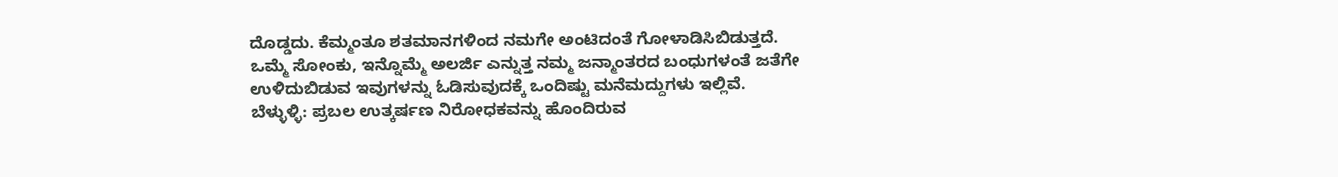ದೊಡ್ಡದು. ಕೆಮ್ಮಂತೂ ಶತಮಾನಗಳಿಂದ ನಮಗೇ ಅಂಟಿದಂತೆ ಗೋಳಾಡಿಸಿಬಿಡುತ್ತದೆ. ಒಮ್ಮೆ ಸೋಂಕು, ಇನ್ನೊಮ್ಮೆ ಅಲರ್ಜಿ ಎನ್ನುತ್ತ ನಮ್ಮ ಜನ್ಮಾಂತರದ ಬಂಧುಗಳಂತೆ ಜತೆಗೇ ಉಳಿದುಬಿಡುವ ಇವುಗಳನ್ನು ಓಡಿಸುವುದಕ್ಕೆ ಒಂದಿಷ್ಟು ಮನೆಮದ್ದುಗಳು ಇಲ್ಲಿವೆ.
ಬೆಳ್ಳುಳ್ಳಿ: ಪ್ರಬಲ ಉತ್ಕರ್ಷಣ ನಿರೋಧಕವನ್ನು ಹೊಂದಿರುವ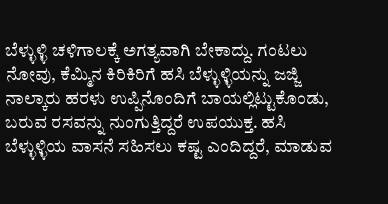ಬೆಳ್ಳುಳ್ಳಿ ಚಳಿಗಾಲಕ್ಕೆ ಅಗತ್ಯವಾಗಿ ಬೇಕಾದ್ದು. ಗಂಟಲು ನೋವು, ಕೆಮ್ಮಿನ ಕಿರಿಕಿರಿಗೆ ಹಸಿ ಬೆಳ್ಳುಳ್ಳಿಯನ್ನು ಜಜ್ಜಿ ನಾಲ್ಕಾರು ಹರಳು ಉಪ್ಪಿನೊಂದಿಗೆ ಬಾಯಲ್ಲಿಟ್ಟುಕೊಂಡು, ಬರುವ ರಸವನ್ನು ನುಂಗುತ್ತಿದ್ದರೆ ಉಪಯುಕ್ತ. ಹಸಿ ಬೆಳ್ಳುಳ್ಳಿಯ ವಾಸನೆ ಸಹಿಸಲು ಕಷ್ಟ ಎಂದಿದ್ದರೆ, ಮಾಡುವ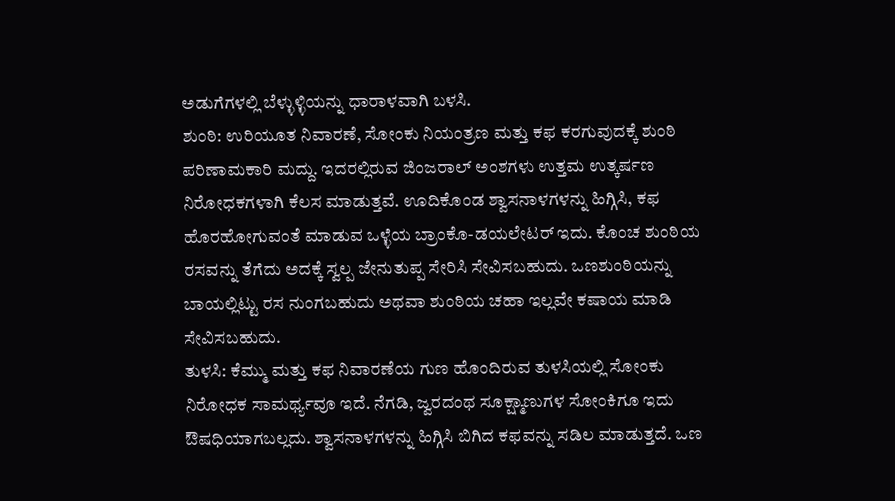ಅಡುಗೆಗಳಲ್ಲಿ ಬೆಳ್ಳುಳ್ಳಿಯನ್ನು ಧಾರಾಳವಾಗಿ ಬಳಸಿ.
ಶುಂಠಿ: ಉರಿಯೂತ ನಿವಾರಣೆ, ಸೋಂಕು ನಿಯಂತ್ರಣ ಮತ್ತು ಕಫ ಕರಗುವುದಕ್ಕೆ ಶುಂಠಿ ಪರಿಣಾಮಕಾರಿ ಮದ್ದು. ಇದರಲ್ಲಿರುವ ಜಿಂಜರಾಲ್ ಅಂಶಗಳು ಉತ್ತಮ ಉತ್ಕರ್ಷಣ ನಿರೋಧಕಗಳಾಗಿ ಕೆಲಸ ಮಾಡುತ್ತವೆ. ಊದಿಕೊಂಡ ಶ್ವಾಸನಾಳಗಳನ್ನು ಹಿಗ್ಗಿಸಿ, ಕಫ ಹೊರಹೋಗುವಂತೆ ಮಾಡುವ ಒಳ್ಳೆಯ ಬ್ರಾಂಕೊ-ಡಯಲೇಟರ್ ಇದು. ಕೊಂಚ ಶುಂಠಿಯ ರಸವನ್ನು ತೆಗೆದು ಅದಕ್ಕೆ ಸ್ವಲ್ಪ ಜೇನುತುಪ್ಪ ಸೇರಿಸಿ ಸೇವಿಸಬಹುದು. ಒಣಶುಂಠಿಯನ್ನು ಬಾಯಲ್ಲಿಟ್ಟು ರಸ ನುಂಗಬಹುದು ಅಥವಾ ಶುಂಠಿಯ ಚಹಾ ಇಲ್ಲವೇ ಕಷಾಯ ಮಾಡಿ ಸೇವಿಸಬಹುದು.
ತುಳಸಿ: ಕೆಮ್ಮು ಮತ್ತು ಕಫ ನಿವಾರಣೆಯ ಗುಣ ಹೊಂದಿರುವ ತುಳಸಿಯಲ್ಲಿ ಸೋಂಕು ನಿರೋಧಕ ಸಾಮರ್ಥ್ಯವೂ ಇದೆ. ನೆಗಡಿ, ಜ್ವರದಂಥ ಸೂಕ್ಷ್ಮಾಣುಗಳ ಸೋಂಕಿಗೂ ಇದು ಔಷಧಿಯಾಗಬಲ್ಲದು. ಶ್ವಾಸನಾಳಗಳನ್ನು ಹಿಗ್ಗಿಸಿ ಬಿಗಿದ ಕಫವನ್ನು ಸಡಿಲ ಮಾಡುತ್ತದೆ. ಒಣ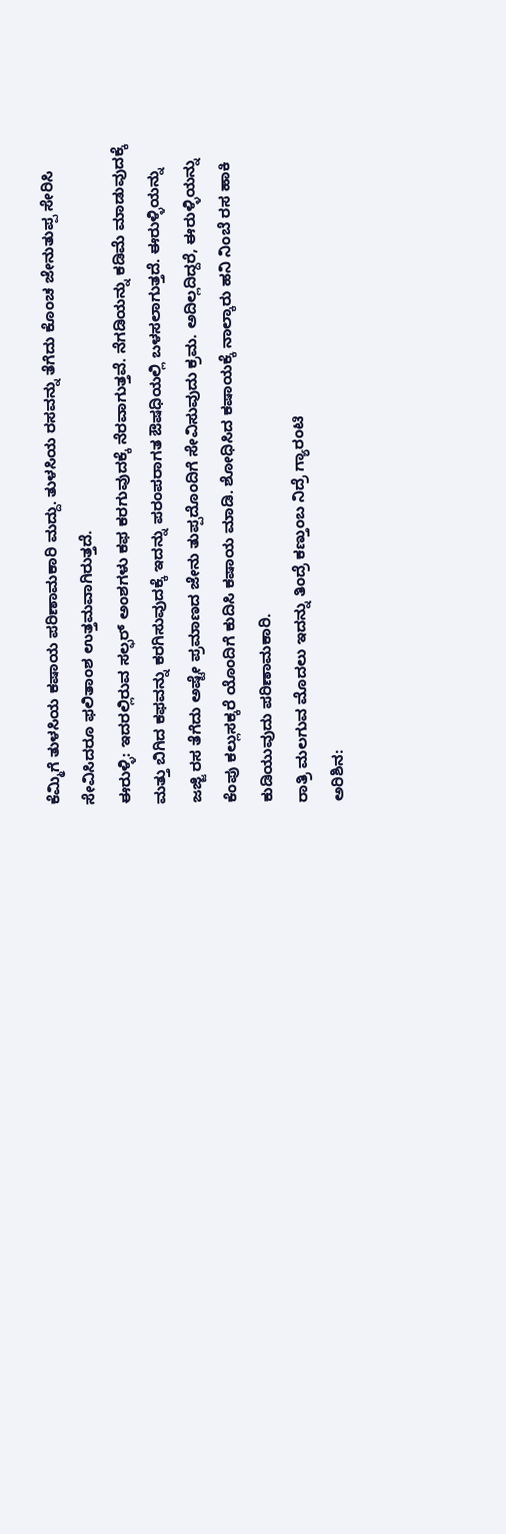ಕೆಮ್ಮಿಗೆ ತುಳಸಿಯ ಕಷಾಯ ಪರಿಣಾಮಕಾರಿ ಮದ್ದು. ತುಳಸಿಯ ರಸವನ್ನು ತೆಗೆದು ಕೊಂಚ ಜೇನುತುಪ್ಪ ಸೇರಿಸಿ ಸೇವಿಸಿದರೂ ಫಲಿತಾಂಶ ಉತ್ತಮವಾಗಿರುತ್ತದೆ.
ಈರುಳ್ಳಿ: ಇದರಲ್ಲಿರುವ ಸಲ್ಫರ್ ಅಂಶಗಳು ಕಫ ಕರಗುವುದಕ್ಕೆ ನೆರವಾಗುತ್ತವೆ. ನೆಗಡಿಯನ್ನು ಕಡಿಮೆ ಮಾಡುವುದಕ್ಕೆ ಮತ್ತು ಬಿಗಿದ ಕಫವನ್ನು ಕರಗಿಸುವುದಕ್ಕೆ ಇದನ್ನು ಪರಂಪರಾಗತ ಔಷಧಿಯಲ್ಲಿ ಬಳಸಲಾಗುತ್ತದೆ. ಈರುಳ್ಳಿಯನ್ನು ಜಜ್ಜಿ ರಸ ತೆಗೆದು ಅಷ್ಟೇ ಪ್ರಮಾಣದ ಜೇನು ತುಪ್ಪದೊಂದಿಗೆ ಸೇವಿಸುವುದು ಕ್ರಮ. ಅದಿಲ್ಲದಿದ್ದರೆ, ಈರುಳ್ಳಿಯನ್ನು ಕೆಂಪು ಕಲ್ಲುಸಕ್ಕರೆ ಯೊಂದಿಗೆ ಕುದಿಸಿ ಕಷಾಯ ಮಾಡಿ. ಶೋಧಿಸಿದ ಕಷಾಯಕ್ಕೆ ನಾಲ್ಕಾರು ಹನಿ ನಿಂಬೆ ರಸ ಹಾಕಿ ಕುಡಿಯುವುದು ಪರಿಣಾಮಕಾರಿ.
ರಾತ್ರಿ ಮಲಗುವ ಮೊದಲು ಇದನ್ನು ತಿಂದ್ರೆ ಕಣ್ತುಂಬ ನಿದ್ರೆ ಗ್ಯಾರಂಟಿ
ಅರಿಶಿನ: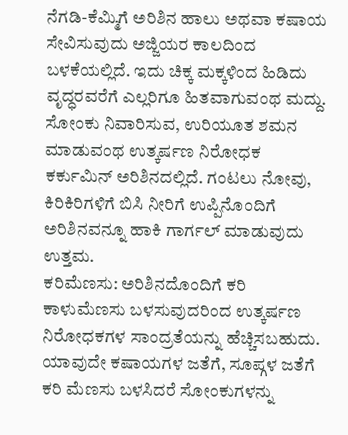ನೆಗಡಿ-ಕೆಮ್ಮಿಗೆ ಅರಿಶಿನ ಹಾಲು ಅಥವಾ ಕಷಾಯ ಸೇವಿಸುವುದು ಅಜ್ಜಿಯರ ಕಾಲದಿಂದ ಬಳಕೆಯಲ್ಲಿದೆ. ಇದು ಚಿಕ್ಕ ಮಕ್ಕಳಿಂದ ಹಿಡಿದು ವೃದ್ಧರವರೆಗೆ ಎಲ್ಲರಿಗೂ ಹಿತವಾಗುವಂಥ ಮದ್ದು. ಸೋಂಕು ನಿವಾರಿಸುವ, ಉರಿಯೂತ ಶಮನ ಮಾಡುವಂಥ ಉತ್ಕರ್ಷಣ ನಿರೋಧಕ ಕರ್ಕುಮಿನ್ ಅರಿಶಿನದಲ್ಲಿದೆ. ಗಂಟಲು ನೋವು, ಕಿರಿಕಿರಿಗಳಿಗೆ ಬಿಸಿ ನೀರಿಗೆ ಉಪ್ಪಿನೊಂದಿಗೆ ಅರಿಶಿನವನ್ನೂ ಹಾಕಿ ಗಾರ್ಗಲ್ ಮಾಡುವುದು ಉತ್ತಮ.
ಕರಿಮೆಣಸು: ಅರಿಶಿನದೊಂದಿಗೆ ಕರಿ ಕಾಳುಮೆಣಸು ಬಳಸುವುದರಿಂದ ಉತ್ಕರ್ಷಣ ನಿರೋಧಕಗಳ ಸಾಂದ್ರತೆಯನ್ನು ಹೆಚ್ಚಿಸಬಹುದು. ಯಾವುದೇ ಕಷಾಯಗಳ ಜತೆಗೆ, ಸೂಪ್ಗಳ ಜತೆಗೆ ಕರಿ ಮೆಣಸು ಬಳಸಿದರೆ ಸೋಂಕುಗಳನ್ನು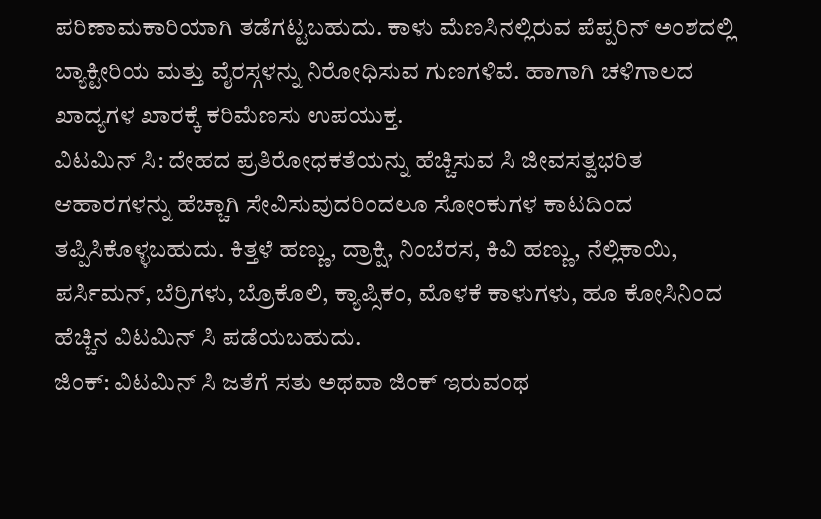ಪರಿಣಾಮಕಾರಿಯಾಗಿ ತಡೆಗಟ್ಟಬಹುದು. ಕಾಳು ಮೆಣಸಿನಲ್ಲಿರುವ ಪೆಪ್ಪರಿನ್ ಅಂಶದಲ್ಲಿ ಬ್ಯಾಕ್ಟೀರಿಯ ಮತ್ತು ವೈರಸ್ಗಳನ್ನು ನಿರೋಧಿಸುವ ಗುಣಗಳಿವೆ. ಹಾಗಾಗಿ ಚಳಿಗಾಲದ ಖಾದ್ಯಗಳ ಖಾರಕ್ಕೆ ಕರಿಮೆಣಸು ಉಪಯುಕ್ತ.
ವಿಟಮಿನ್ ಸಿ: ದೇಹದ ಪ್ರತಿರೋಧಕತೆಯನ್ನು ಹೆಚ್ಚಿಸುವ ಸಿ ಜೀವಸತ್ವಭರಿತ ಆಹಾರಗಳನ್ನು ಹೆಚ್ಚಾಗಿ ಸೇವಿಸುವುದರಿಂದಲೂ ಸೋಂಕುಗಳ ಕಾಟದಿಂದ ತಪ್ಪಿಸಿಕೊಳ್ಳಬಹುದು. ಕಿತ್ತಳೆ ಹಣ್ಣು, ದ್ರಾಕ್ಷಿ, ನಿಂಬೆರಸ, ಕಿವಿ ಹಣ್ಣು, ನೆಲ್ಲಿಕಾಯಿ, ಪರ್ಸಿಮನ್, ಬೆರ್ರಿಗಳು, ಬ್ರೊಕೊಲಿ, ಕ್ಯಾಪ್ಸಿಕಂ, ಮೊಳಕೆ ಕಾಳುಗಳು, ಹೂ ಕೋಸಿನಿಂದ ಹೆಚ್ಚಿನ ವಿಟಮಿನ್ ಸಿ ಪಡೆಯಬಹುದು.
ಜಿಂಕ್: ವಿಟಮಿನ್ ಸಿ ಜತೆಗೆ ಸತು ಅಥವಾ ಜಿಂಕ್ ಇರುವಂಥ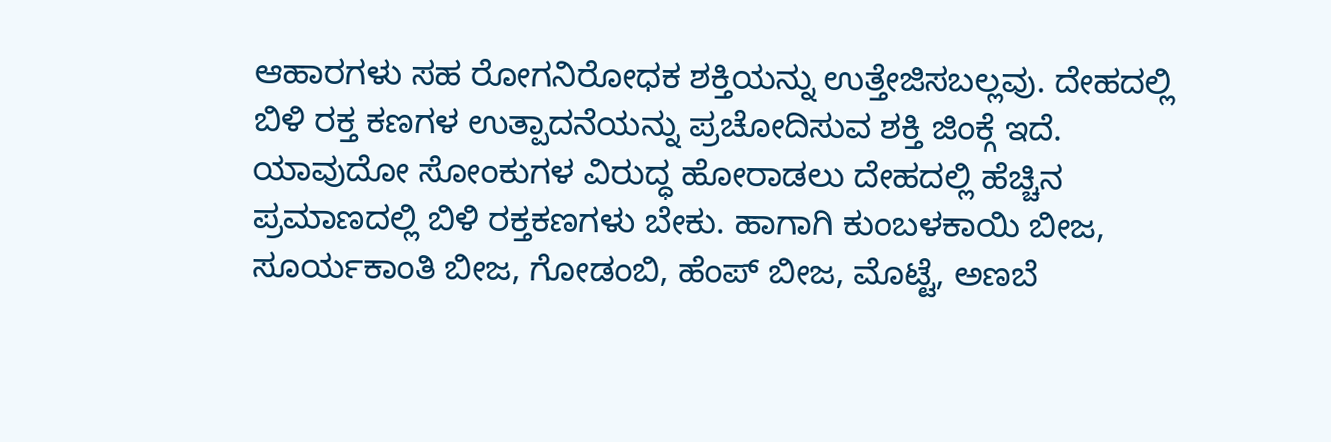ಆಹಾರಗಳು ಸಹ ರೋಗನಿರೋಧಕ ಶಕ್ತಿಯನ್ನು ಉತ್ತೇಜಿಸಬಲ್ಲವು. ದೇಹದಲ್ಲಿ ಬಿಳಿ ರಕ್ತ ಕಣಗಳ ಉತ್ಪಾದನೆಯನ್ನು ಪ್ರಚೋದಿಸುವ ಶಕ್ತಿ ಜಿಂಕ್ಗೆ ಇದೆ. ಯಾವುದೋ ಸೋಂಕುಗಳ ವಿರುದ್ಧ ಹೋರಾಡಲು ದೇಹದಲ್ಲಿ ಹೆಚ್ಚಿನ ಪ್ರಮಾಣದಲ್ಲಿ ಬಿಳಿ ರಕ್ತಕಣಗಳು ಬೇಕು. ಹಾಗಾಗಿ ಕುಂಬಳಕಾಯಿ ಬೀಜ, ಸೂರ್ಯಕಾಂತಿ ಬೀಜ, ಗೋಡಂಬಿ, ಹೆಂಪ್ ಬೀಜ, ಮೊಟ್ಟೆ, ಅಣಬೆ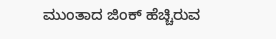ಮುಂತಾದ ಜಿಂಕ್ ಹೆಚ್ಚಿರುವ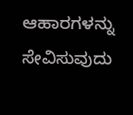ಆಹಾರಗಳನ್ನು ಸೇವಿಸುವುದು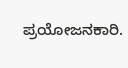ಪ್ರಯೋಜನಕಾರಿ.